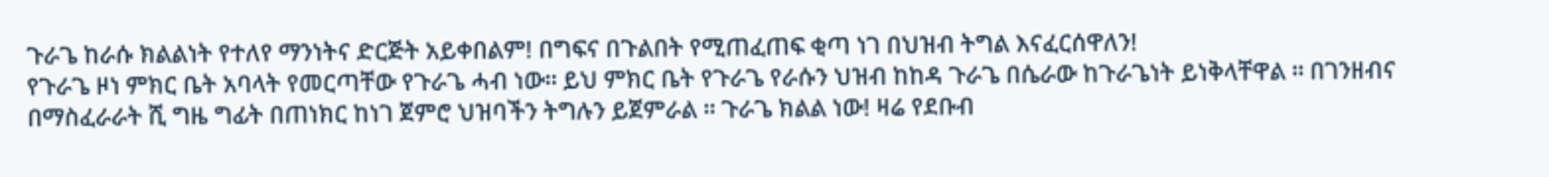ጉራጌ ከራሱ ክልልነት የተለየ ማንነትና ድርጅት አይቀበልም! በግፍና በጉልበት የሚጠፈጠፍ ቂጣ ነገ በህዝብ ትግል እናፈርሰዋለን!
የጉራጌ ዞነ ምክር ቤት አባላት የመርጣቸው የጉራጌ ሓብ ነው። ይህ ምክር ቤት የጉራጌ የራሱን ህዝብ ከከዳ ጉራጌ በሴራው ከጉራጌነት ይነቅላቸዋል ። በገንዘብና በማስፈራራት ሺ ግዜ ግፊት በጠነክር ከነገ ጀምሮ ህዝባችን ትግሉን ይጀምራል ። ጉራጌ ክልል ነው! ዛሬ የደቡብ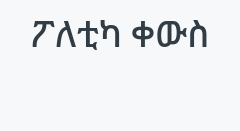ፖለቲካ ቀውስ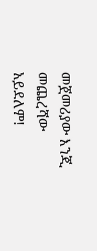መጀመሪያው እንጂ መጨረሻው አይደለም!